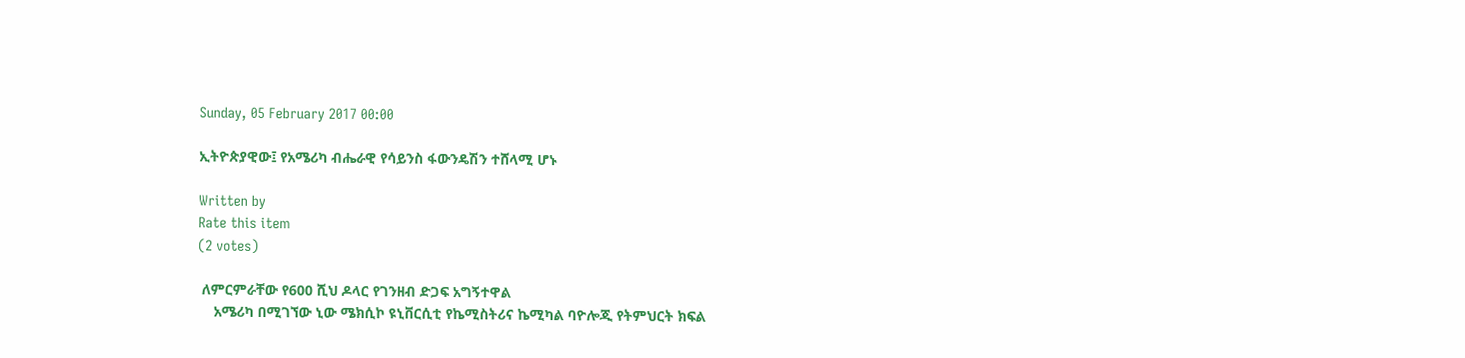Sunday, 05 February 2017 00:00

ኢትዮጵያዊው፤ የአሜሪካ ብሔራዊ የሳይንስ ፋውንዴሽን ተሸላሚ ሆኑ

Written by
Rate this item
(2 votes)

 ለምርምራቸው የ600 ሺህ ዶላር የገንዘብ ድጋፍ አግኝተዋል
    አሜሪካ በሚገኘው ኒው ሜክሲኮ ዩኒቨርሲቲ የኬሚስትሪና ኬሚካል ባዮሎጂ የትምህርት ክፍል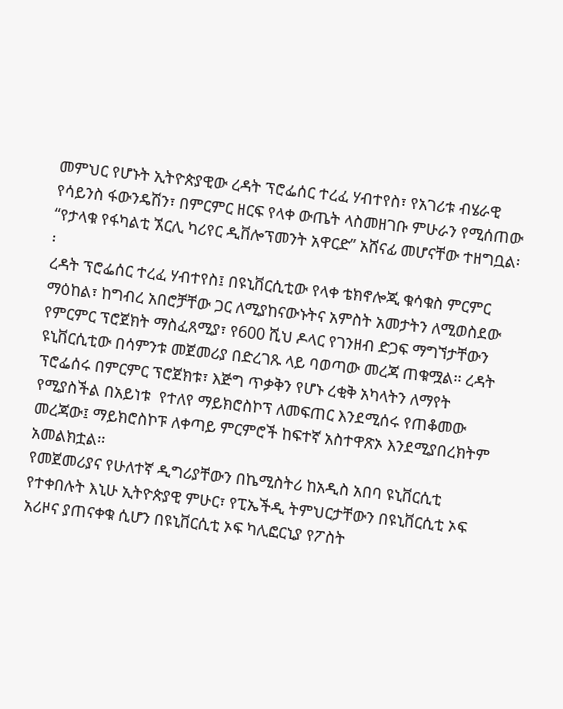መምህር የሆኑት ኢትዮጵያዊው ረዳት ፕሮፌሰር ተረፈ ሃብተየስ፣ የአገሪቱ ብሄራዊ የሳይንስ ፋውንዴሽን፣ በምርምር ዘርፍ የላቀ ውጤት ላስመዘገቡ ምሁራን የሚሰጠው “የታላቁ የፋካልቲ ኧርሊ ካሪየር ዲቨሎፕመንት አዋርድ” አሸናፊ መሆናቸው ተዘግቧል፡፡
ረዳት ፕሮፌሰር ተረፈ ሃብተየስ፤ በዩኒቨርሲቲው የላቀ ቴክኖሎጂ ቁሳቁስ ምርምር ማዕከል፣ ከግብረ አበሮቻቸው ጋር ለሚያከናውኑትና አምስት አመታትን ለሚወስደው የምርምር ፕሮጀክት ማስፈጸሚያ፣ የ600 ሺህ ዶላር የገንዘብ ድጋፍ ማግኘታቸውን ዩኒቨርሲቲው በሳምንቱ መጀመሪያ በድረገጹ ላይ ባወጣው መረጃ ጠቁሟል፡፡ ረዳት ፕሮፌሰሩ በምርምር ፕሮጀክቱ፣ እጅግ ጥቃቅን የሆኑ ረቂቅ አካላትን ለማየት የሚያስችል በአይነቱ  የተለየ ማይክሮስኮፕ ለመፍጠር እንደሚሰሩ የጠቆመው መረጃው፤ ማይክሮስኮፑ ለቀጣይ ምርምሮች ከፍተኛ አስተዋጽኦ እንደሚያበረክትም አመልክቷል፡፡
የመጀመሪያና የሁለተኛ ዲግሪያቸውን በኬሚስትሪ ከአዲስ አበባ ዩኒቨርሲቲ የተቀበሉት እኒሁ ኢትዮጵያዊ ምሁር፣ የፒኤችዲ ትምህርታቸውን በዩኒቨርሲቲ ኦፍ አሪዞና ያጠናቀቁ ሲሆን በዩኒቨርሲቲ ኦፍ ካሊፎርኒያ የፖስት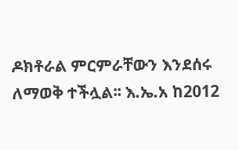ዶክቶራል ምርምራቸውን እንደሰሩ ለማወቅ ተችሏል፡፡ እ.ኤ.አ ከ2012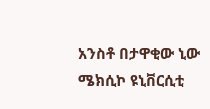አንስቶ በታዋቂው ኒው ሜክሲኮ ዩኒቨርሲቲ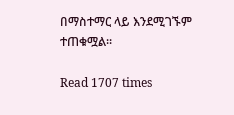በማስተማር ላይ እንደሚገኙም ተጠቁሟል፡፡

Read 1707 times